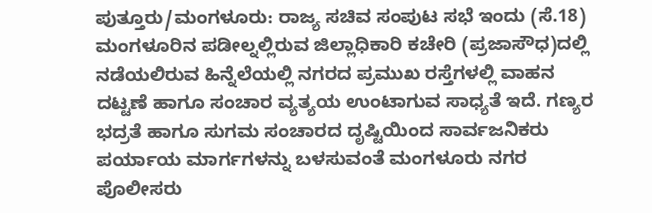ಪುತ್ತೂರು/ಮಂಗಳೂರು: ರಾಜ್ಯ ಸಚಿವ ಸಂಪುಟ ಸಭೆ ಇಂದು (ಸೆ.18) ಮಂಗಳೂರಿನ ಪಡೀಲ್ನಲ್ಲಿರುವ ಜಿಲ್ಲಾಧಿಕಾರಿ ಕಚೇರಿ (ಪ್ರಜಾಸೌಧ)ದಲ್ಲಿ ನಡೆಯಲಿರುವ ಹಿನ್ನೆಲೆಯಲ್ಲಿ ನಗರದ ಪ್ರಮುಖ ರಸ್ತೆಗಳಲ್ಲಿ ವಾಹನ ದಟ್ಟಣೆ ಹಾಗೂ ಸಂಚಾರ ವ್ಯತ್ಯಯ ಉಂಟಾಗುವ ಸಾಧ್ಯತೆ ಇದೆ. ಗಣ್ಯರ ಭದ್ರತೆ ಹಾಗೂ ಸುಗಮ ಸಂಚಾರದ ದೃಷ್ಟಿಯಿಂದ ಸಾರ್ವಜನಿಕರು ಪರ್ಯಾಯ ಮಾರ್ಗಗಳನ್ನು ಬಳಸುವಂತೆ ಮಂಗಳೂರು ನಗರ ಪೊಲೀಸರು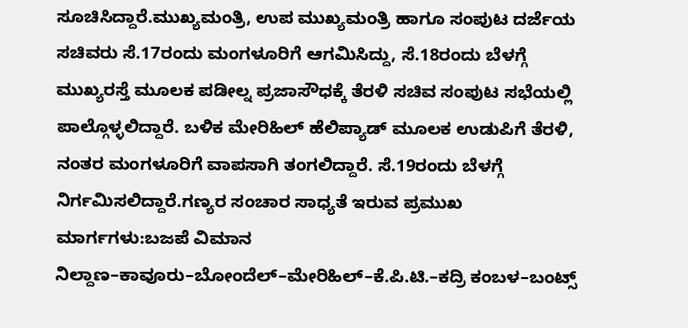ಸೂಚಿಸಿದ್ದಾರೆ.ಮುಖ್ಯಮಂತ್ರಿ, ಉಪ ಮುಖ್ಯಮಂತ್ರಿ ಹಾಗೂ ಸಂಪುಟ ದರ್ಜೆಯ ಸಚಿವರು ಸೆ.17ರಂದು ಮಂಗಳೂರಿಗೆ ಆಗಮಿಸಿದ್ದು, ಸೆ.18ರಂದು ಬೆಳಗ್ಗೆ ಮುಖ್ಯರಸ್ತೆ ಮೂಲಕ ಪಡೀಲ್ನ ಪ್ರಜಾಸೌಧಕ್ಕೆ ತೆರಳಿ ಸಚಿವ ಸಂಪುಟ ಸಭೆಯಲ್ಲಿ ಪಾಲ್ಗೊಳ್ಳಲಿದ್ದಾರೆ. ಬಳಿಕ ಮೇರಿಹಿಲ್ ಹೆಲಿಪ್ಯಾಡ್ ಮೂಲಕ ಉಡುಪಿಗೆ ತೆರಳಿ, ನಂತರ ಮಂಗಳೂರಿಗೆ ವಾಪಸಾಗಿ ತಂಗಲಿದ್ದಾರೆ. ಸೆ.19ರಂದು ಬೆಳಗ್ಗೆ ನಿರ್ಗಮಿಸಲಿದ್ದಾರೆ.ಗಣ್ಯರ ಸಂಚಾರ ಸಾಧ್ಯತೆ ಇರುವ ಪ್ರಮುಖ ಮಾರ್ಗಗಳು:ಬಜಪೆ ವಿಮಾನ ನಿಲ್ದಾಣ–ಕಾವೂರು–ಬೋಂದೆಲ್–ಮೇರಿಹಿಲ್–ಕೆ.ಪಿ.ಟಿ.–ಕದ್ರಿ ಕಂಬಳ–ಬಂಟ್ಸ್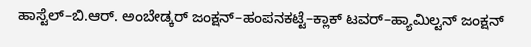ಹಾಸ್ಟೆಲ್–ಬಿ.ಆರ್. ಅಂಬೇಡ್ಕರ್ ಜಂಕ್ಷನ್–ಹಂಪನಕಟ್ಟೆ–ಕ್ಲಾಕ್ ಟವರ್–ಹ್ಯಾಮಿಲ್ಟನ್ ಜಂಕ್ಷನ್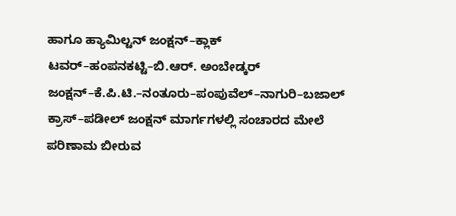ಹಾಗೂ ಹ್ಯಾಮಿಲ್ಟನ್ ಜಂಕ್ಷನ್–ಕ್ಲಾಕ್ ಟವರ್–ಹಂಪನಕಟ್ಟಿ–ಬಿ.ಆರ್. ಅಂಬೇಡ್ಕರ್ ಜಂಕ್ಷನ್–ಕೆ.ಪಿ.ಟಿ.–ನಂತೂರು–ಪಂಪುವೆಲ್–ನಾಗುರಿ–ಬಜಾಲ್ ಕ್ರಾಸ್–ಪಡೀಲ್ ಜಂಕ್ಷನ್ ಮಾರ್ಗಗಳಲ್ಲಿ ಸಂಚಾರದ ಮೇಲೆ ಪರಿಣಾಮ ಬೀರುವ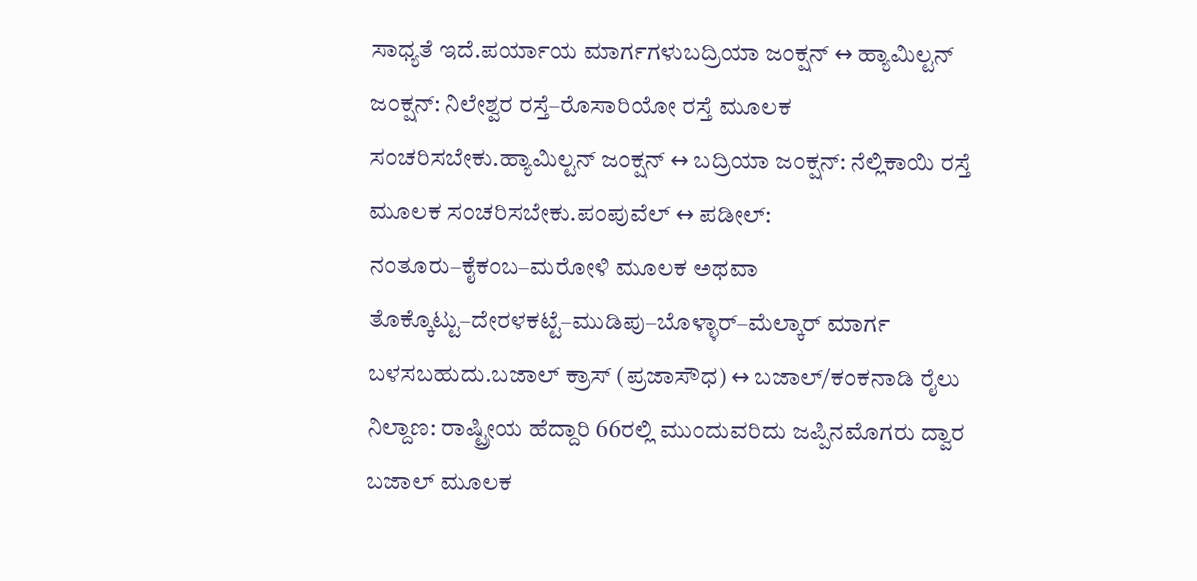ಸಾಧ್ಯತೆ ಇದೆ.ಪರ್ಯಾಯ ಮಾರ್ಗಗಳುಬದ್ರಿಯಾ ಜಂಕ್ಷನ್ ↔ ಹ್ಯಾಮಿಲ್ಟನ್ ಜಂಕ್ಷನ್: ನಿಲೇಶ್ವರ ರಸ್ತೆ–ರೊಸಾರಿಯೋ ರಸ್ತೆ ಮೂಲಕ ಸಂಚರಿಸಬೇಕು.ಹ್ಯಾಮಿಲ್ಟನ್ ಜಂಕ್ಷನ್ ↔ ಬದ್ರಿಯಾ ಜಂಕ್ಷನ್: ನೆಲ್ಲಿಕಾಯಿ ರಸ್ತೆ ಮೂಲಕ ಸಂಚರಿಸಬೇಕು.ಪಂಪುವೆಲ್ ↔ ಪಡೀಲ್: ನಂತೂರು–ಕೈಕಂಬ–ಮರೋಳಿ ಮೂಲಕ ಅಥವಾ ತೊಕ್ಕೊಟ್ಟು–ದೇರಳಕಟ್ಟೆ–ಮುಡಿಪು–ಬೊಳ್ಳಾರ್–ಮೆಲ್ಕಾರ್ ಮಾರ್ಗ ಬಳಸಬಹುದು.ಬಜಾಲ್ ಕ್ರಾಸ್ (ಪ್ರಜಾಸೌಧ) ↔ ಬಜಾಲ್/ಕಂಕನಾಡಿ ರೈಲು ನಿಲ್ದಾಣ: ರಾಷ್ಟ್ರೀಯ ಹೆದ್ದಾರಿ 66ರಲ್ಲಿ ಮುಂದುವರಿದು ಜಪ್ಪಿನಮೊಗರು ದ್ವಾರ ಬಜಾಲ್ ಮೂಲಕ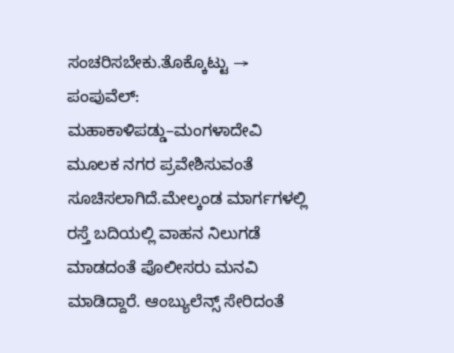ಸಂಚರಿಸಬೇಕು.ತೊಕ್ಕೊಟ್ಟು → ಪಂಪುವೆಲ್: ಮಹಾಕಾಳಿಪಡ್ಡು–ಮಂಗಳಾದೇವಿ ಮೂಲಕ ನಗರ ಪ್ರವೇಶಿಸುವಂತೆ ಸೂಚಿಸಲಾಗಿದೆ.ಮೇಲ್ಕಂಡ ಮಾರ್ಗಗಳಲ್ಲಿ ರಸ್ತೆ ಬದಿಯಲ್ಲಿ ವಾಹನ ನಿಲುಗಡೆ ಮಾಡದಂತೆ ಪೊಲೀಸರು ಮನವಿ ಮಾಡಿದ್ದಾರೆ. ಆಂಬ್ಯುಲೆನ್ಸ್ ಸೇರಿದಂತೆ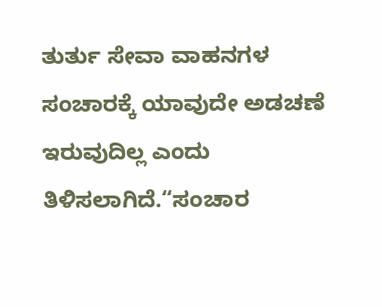ತುರ್ತು ಸೇವಾ ವಾಹನಗಳ ಸಂಚಾರಕ್ಕೆ ಯಾವುದೇ ಅಡಚಣೆ ಇರುವುದಿಲ್ಲ ಎಂದು ತಿಳಿಸಲಾಗಿದೆ.“ಸಂಚಾರ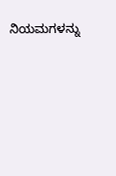ನಿಯಮಗಳನ್ನು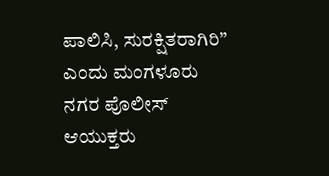ಪಾಲಿಸಿ, ಸುರಕ್ಷಿತರಾಗಿರಿ” ಎಂದು ಮಂಗಳೂರು ನಗರ ಪೊಲೀಸ್ ಆಯುಕ್ತರು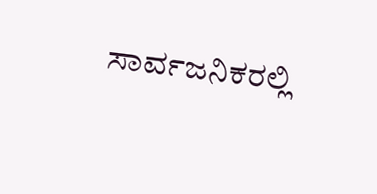ಸಾರ್ವಜನಿಕರಲ್ಲಿ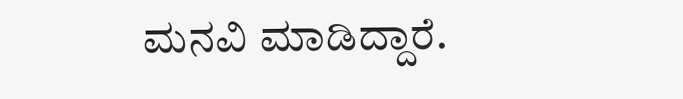ಮನವಿ ಮಾಡಿದ್ದಾರೆ.